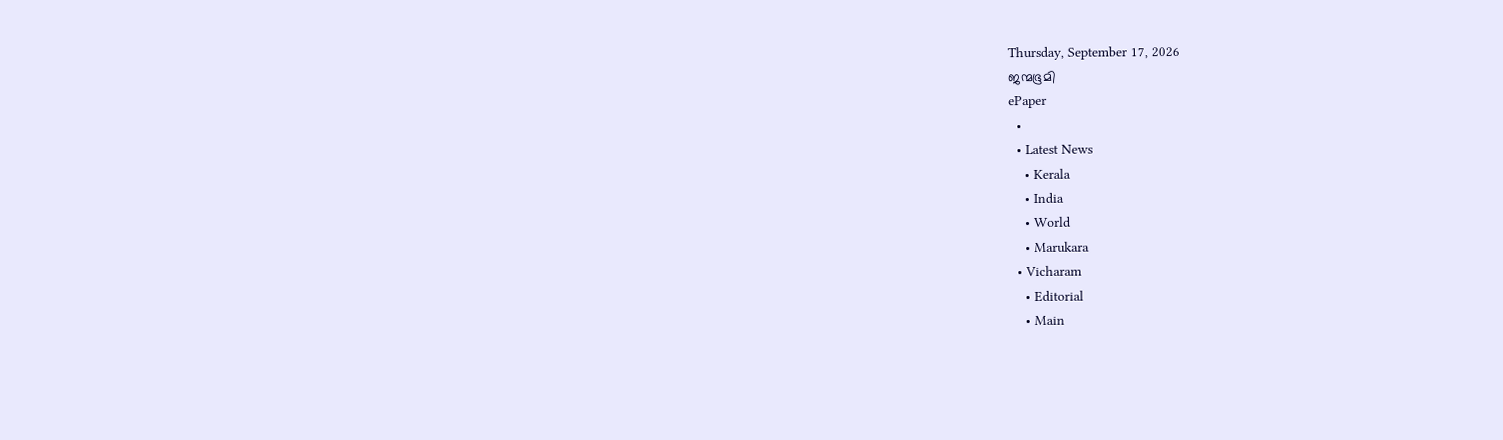Thursday, September 17, 2026
ജന്മഭൂമി
ePaper
  •
  • Latest News
    • Kerala
    • India
    • World
    • Marukara
  • Vicharam
    • Editorial
    • Main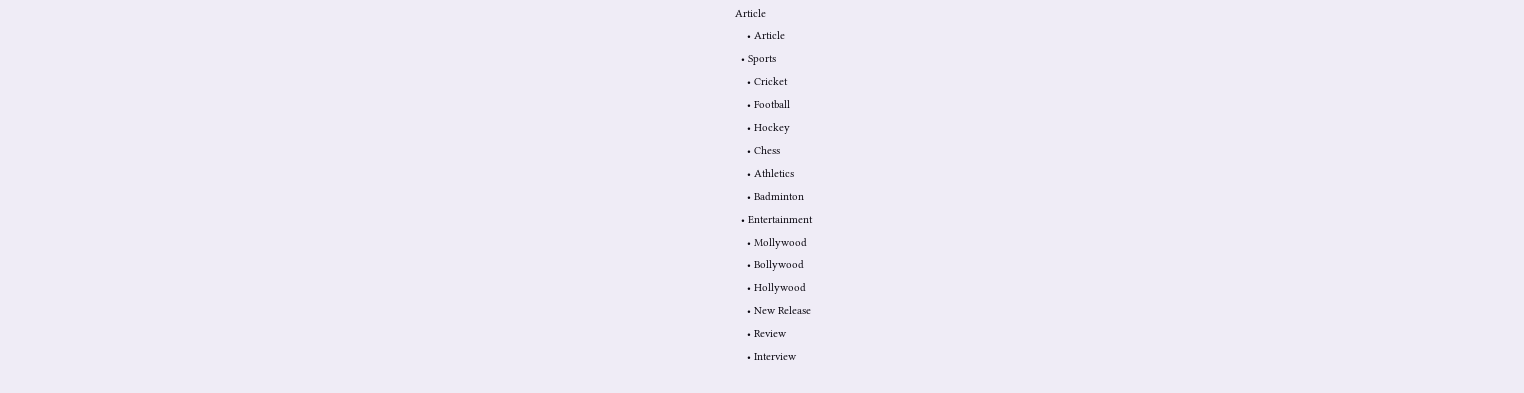Article
    • Article
  • Sports
    • Cricket
    • Football
    • Hockey
    • Chess
    • Athletics
    • Badminton
  • Entertainment
    • Mollywood
    • Bollywood
    • Hollywood
    • New Release
    • Review
    • Interview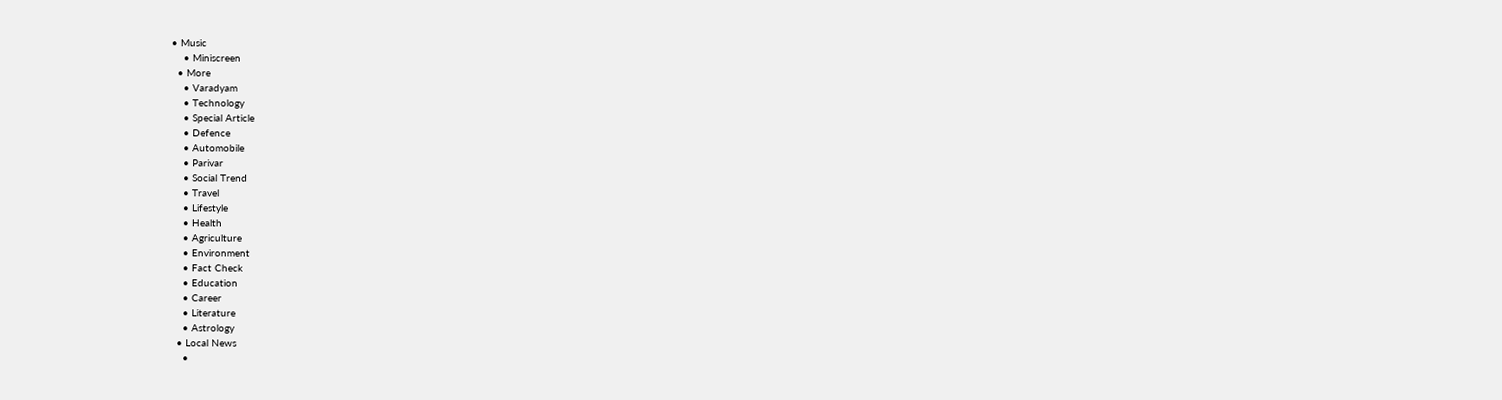• Music
    • Miniscreen
  • More
    • Varadyam
    • Technology
    • Special Article
    • Defence
    • Automobile
    • Parivar
    • Social Trend
    • Travel
    • Lifestyle
    • Health
    • Agriculture
    • Environment
    • Fact Check
    • Education
    • Career
    • Literature
    • Astrology
  • Local News
    •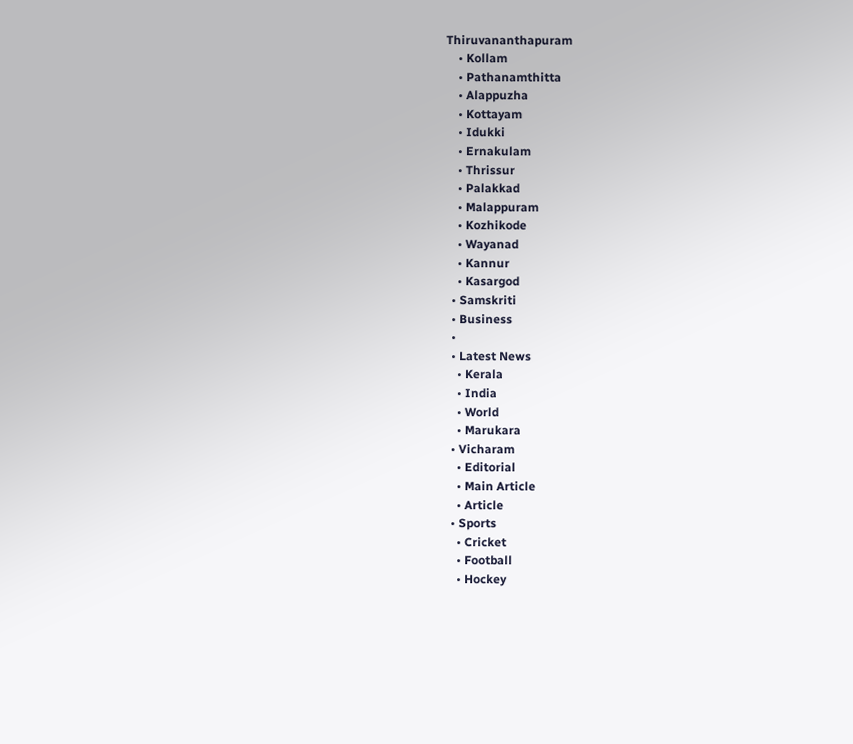Thiruvananthapuram
    • Kollam
    • Pathanamthitta
    • Alappuzha
    • Kottayam
    • Idukki
    • Ernakulam
    • Thrissur
    • Palakkad
    • Malappuram
    • Kozhikode
    • Wayanad
    • Kannur
    • Kasargod
  • Samskriti
  • Business
  •
  • Latest News
    • Kerala
    • India
    • World
    • Marukara
  • Vicharam
    • Editorial
    • Main Article
    • Article
  • Sports
    • Cricket
    • Football
    • Hockey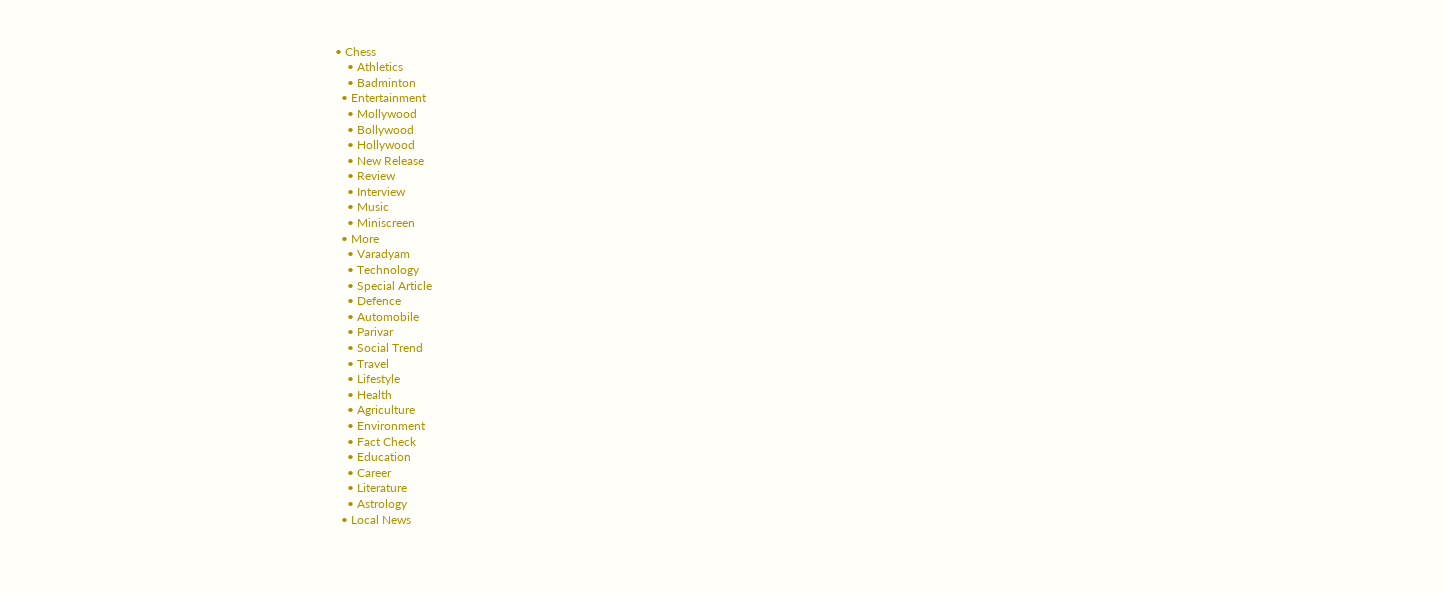• Chess
    • Athletics
    • Badminton
  • Entertainment
    • Mollywood
    • Bollywood
    • Hollywood
    • New Release
    • Review
    • Interview
    • Music
    • Miniscreen
  • More
    • Varadyam
    • Technology
    • Special Article
    • Defence
    • Automobile
    • Parivar
    • Social Trend
    • Travel
    • Lifestyle
    • Health
    • Agriculture
    • Environment
    • Fact Check
    • Education
    • Career
    • Literature
    • Astrology
  • Local News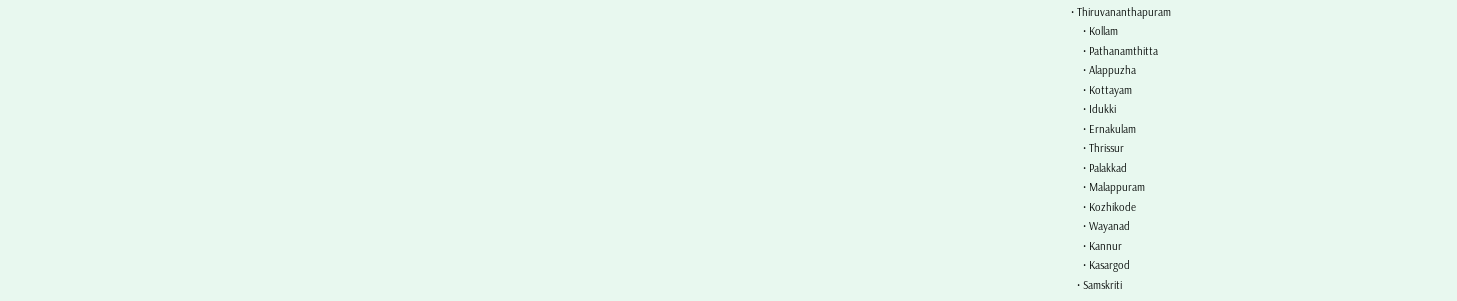• Thiruvananthapuram
    • Kollam
    • Pathanamthitta
    • Alappuzha
    • Kottayam
    • Idukki
    • Ernakulam
    • Thrissur
    • Palakkad
    • Malappuram
    • Kozhikode
    • Wayanad
    • Kannur
    • Kasargod
  • Samskriti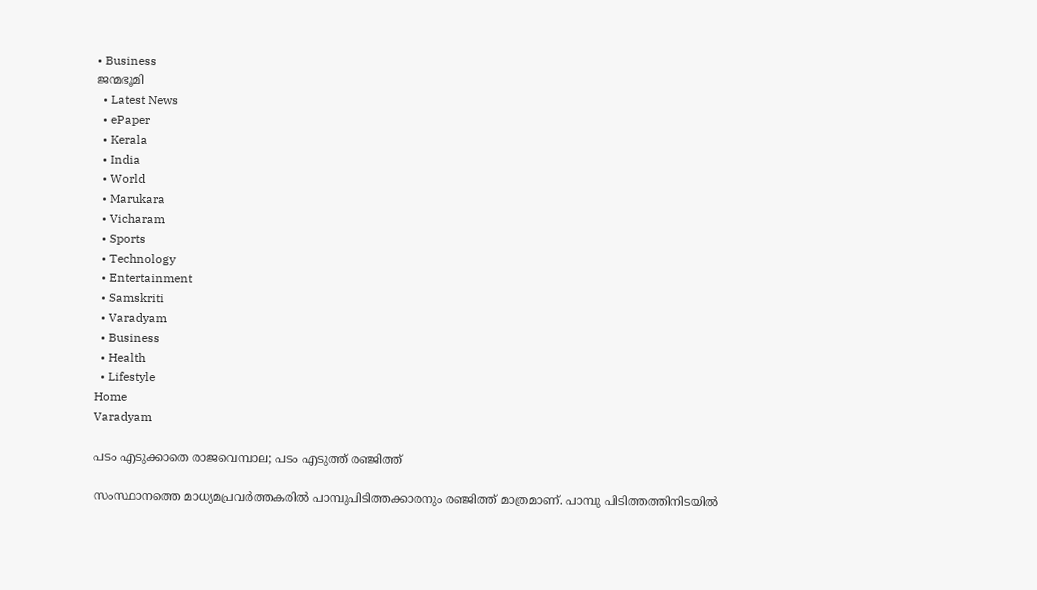• Business
ജന്മഭൂമി
  • Latest News
  • ePaper
  • Kerala
  • India
  • World
  • Marukara
  • Vicharam
  • Sports
  • Technology
  • Entertainment
  • Samskriti
  • Varadyam
  • Business
  • Health
  • Lifestyle
Home
Varadyam

പടം എടുക്കാതെ രാജവെമ്പാല; പടം എടുത്ത് രഞ്ജിത്ത്

സംസ്ഥാനത്തെ മാധ്യമപ്രവര്‍ത്തകരില്‍ പാമ്പുപിടിത്തക്കാരനും രഞ്ജിത്ത് മാത്രമാണ്. പാമ്പു പിടിത്തത്തിനിടയില്‍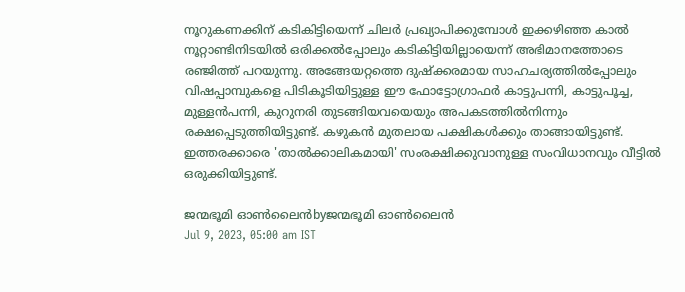നൂറുകണക്കിന് കടികിട്ടിയെന്ന് ചിലര്‍ പ്രഖ്യാപിക്കുമ്പോള്‍ ഇക്കഴിഞ്ഞ കാല്‍ നൂറ്റാണ്ടിനിടയില്‍ ഒരിക്കല്‍പ്പോലും കടികിട്ടിയില്ലായെന്ന് അഭിമാനത്തോടെ രഞ്ജിത്ത് പറയുന്നു. അങ്ങേയറ്റത്തെ ദുഷ്‌ക്കരമായ സാഹചര്യത്തില്‍പ്പോലും വിഷപ്പാമ്പുകളെ പിടികൂടിയിട്ടുള്ള ഈ ഫോട്ടോഗ്രാഫര്‍ കാട്ടുപന്നി, കാട്ടുപൂച്ച, മുള്ളന്‍പന്നി, കുറുനരി തുടങ്ങിയവയെയും അപകടത്തില്‍നിന്നും രക്ഷപ്പെടുത്തിയിട്ടുണ്ട്. കഴുകന്‍ മുതലായ പക്ഷികള്‍ക്കും താങ്ങായിട്ടുണ്ട്. ഇത്തരക്കാരെ 'താല്‍ക്കാലികമായി' സംരക്ഷിക്കുവാനുള്ള സംവിധാനവും വീട്ടില്‍ ഒരുക്കിയിട്ടുണ്ട്.

ജന്മഭൂമി ഓണ്‍ലൈന്‍byജന്മഭൂമി ഓണ്‍ലൈന്‍
Jul 9, 2023, 05:00 am IST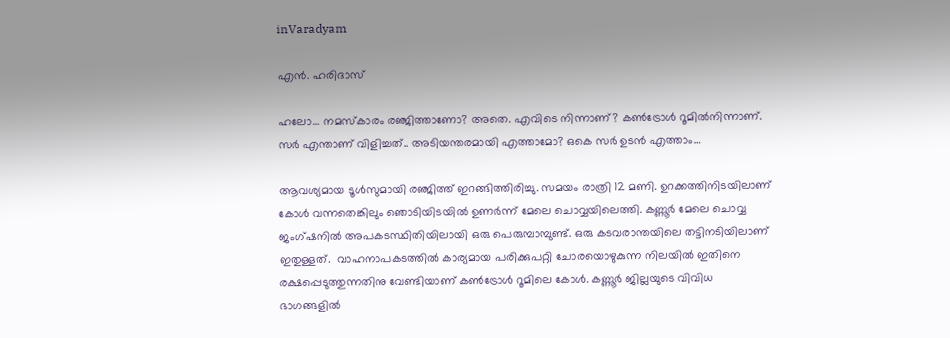inVaradyam

എന്‍. ഹരിദാസ്

ഹലോ… നമസ്‌കാരം രഞ്ജിത്താണോ? അതെ. എവിടെ നിന്നാണ്? കണ്‍ട്രോള്‍ റൂമില്‍നിന്നാണ്. സര്‍ എന്താണ് വിളിച്ചത്.. അടിയന്തരമായി എത്താമോ? ഒകെ സര്‍ ഉടന്‍ എത്താം…

ആവശ്യമായ ടൂള്‍സുമായി രഞ്ജിത്ത് ഇറങ്ങിത്തിരിച്ചു. സമയം രാത്രി 12 മണി. ഉറക്കത്തിനിടയിലാണ് കോള്‍ വന്നതെങ്കിലും ഞൊടിയിടയില്‍ ഉണര്‍ന്ന് മേലെ ചൊവ്വയിലെത്തി. കണ്ണൂര്‍ മേലെ ചൊവ്വ ജംഗ്ഷനില്‍ അപകടസ്ഥിതിയിലായി ഒരു പെരുമ്പാമ്പുണ്ട്. ഒരു കടവരാന്തയിലെ തട്ടിനടിയിലാണ് ഇതുള്ളത്.  വാഹനാപകടത്തില്‍ കാര്യമായ പരിക്കുപറ്റി ചോരയൊഴുകുന്ന നിലയില്‍ ഇതിനെ രക്ഷപ്പെടുത്തുന്നതിനു വേണ്ടിയാണ് കണ്‍ട്രോള്‍ റൂമിലെ കോള്‍. കണ്ണൂര്‍ ജില്ലയുടെ വിവിധ ഭാഗങ്ങളില്‍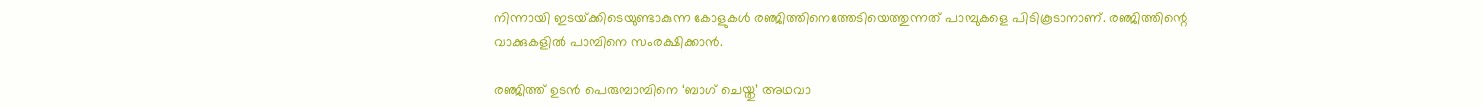നിന്നായി ഇടയ്‌ക്കിടെയുണ്ടാകുന്ന കോളുകള്‍ രഞ്ജിത്തിനെത്തേടിയെത്തുന്നത് പാമ്പുകളെ പിടികൂടാനാണ്. രഞ്ജിത്തിന്റെ വാക്കുകളില്‍ പാമ്പിനെ സംരക്ഷിക്കാന്‍.

രഞ്ജിത്ത് ഉടന്‍ പെരുമ്പാമ്പിനെ ‘ബാഗ് ചെയ്തു’ അഥവാ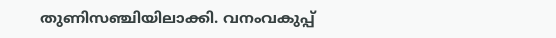തുണിസഞ്ചിയിലാക്കി. വനംവകുപ്പ്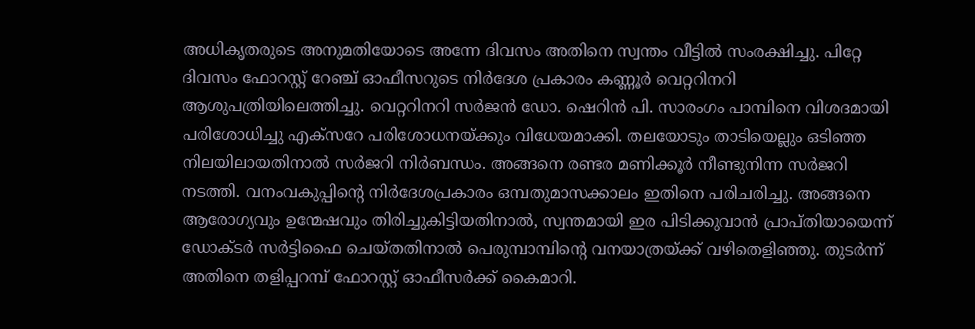അധികൃതരുടെ അനുമതിയോടെ അന്നേ ദിവസം അതിനെ സ്വന്തം വീട്ടില്‍ സംരക്ഷിച്ചു. പിറ്റേ ദിവസം ഫോറസ്റ്റ് റേഞ്ച് ഓഫീസറുടെ നിര്‍ദേശ പ്രകാരം കണ്ണൂര്‍ വെറ്ററിനറി ആശുപത്രിയിലെത്തിച്ചു. വെറ്ററിനറി സര്‍ജന്‍ ഡോ. ഷെറിന്‍ പി. സാരംഗം പാമ്പിനെ വിശദമായി പരിശോധിച്ചു എക്‌സറേ പരിശോധനയ്‌ക്കും വിധേയമാക്കി. തലയോടും താടിയെല്ലും ഒടിഞ്ഞ നിലയിലായതിനാല്‍ സര്‍ജറി നിര്‍ബന്ധം. അങ്ങനെ രണ്ടര മണിക്കൂര്‍ നീണ്ടുനിന്ന സര്‍ജറി നടത്തി. വനംവകുപ്പിന്റെ നിര്‍ദേശപ്രകാരം ഒമ്പതുമാസക്കാലം ഇതിനെ പരിചരിച്ചു. അങ്ങനെ ആരോഗ്യവും ഉന്മേഷവും തിരിച്ചുകിട്ടിയതിനാല്‍, സ്വന്തമായി ഇര പിടിക്കുവാന്‍ പ്രാപ്തിയായെന്ന് ഡോക്ടര്‍ സര്‍ട്ടിഫൈ ചെയ്തതിനാല്‍ പെരുമ്പാമ്പിന്റെ വനയാത്രയ്‌ക്ക് വഴിതെളിഞ്ഞു. തുടര്‍ന്ന് അതിനെ തളിപ്പറമ്പ് ഫോറസ്റ്റ് ഓഫീസര്‍ക്ക് കൈമാറി.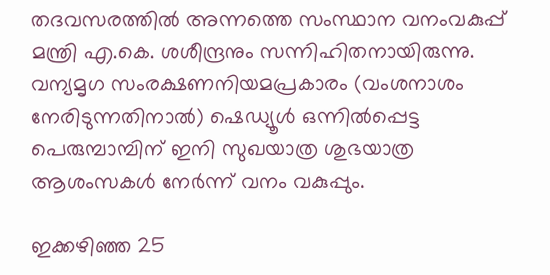തദവസരത്തില്‍ അന്നത്തെ സംസ്ഥാന വനംവകുപ്പ് മന്ത്രി എ.കെ. ശശീന്ദ്രനും സന്നിഹിതനായിരുന്നു. വന്യമൃഗ സംരക്ഷണനിയമപ്രകാരം (വംശനാശം നേരിടുന്നതിനാല്‍) ഷെഡ്യൂള്‍ ഒന്നില്‍പ്പെട്ട പെരുമ്പാമ്പിന് ഇനി സുഖയാത്ര ശുഭയാത്ര ആശംസകള്‍ നേര്‍ന്ന് വനം വകുപ്പും.

ഇക്കഴിഞ്ഞ 25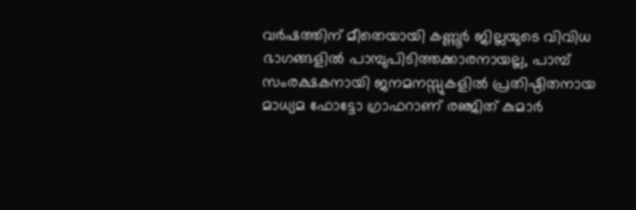വര്‍ഷത്തിന് മീതെയായി കണ്ണൂര്‍ ജില്ലയുടെ വിവിധ ഭാഗങ്ങളില്‍ പാമ്പുപിടിത്തക്കാരനായല്ല, പാമ്പ് സംരക്ഷകനായി ജനമനസ്സുകളില്‍ പ്രതിഷ്ഠിതനായ മാധ്യമ ഫോട്ടോ ഗ്രാഫറാണ് രഞ്ജിത് കുമാര്‍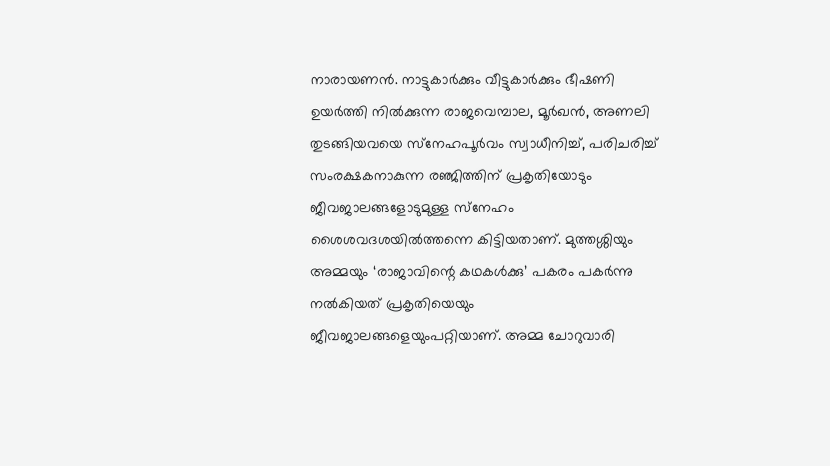നാരായണന്‍. നാട്ടുകാര്‍ക്കും വീട്ടുകാര്‍ക്കും ഭീഷണി ഉയര്‍ത്തി നില്‍ക്കുന്ന രാജവെമ്പാല, മൂര്‍ഖന്‍, അണലി തുടങ്ങിയവയെ സ്‌നേഹപൂര്‍വം സ്വാധീനിച്ച്, പരിചരിച്ച് സംരക്ഷകനാകുന്ന രഞ്ജിത്തിന് പ്രകൃതിയോടും ജീവജാലങ്ങളോടുമുള്ള സ്‌നേഹം ശൈശവദശയില്‍ത്തന്നെ കിട്ടിയതാണ്. മുത്തശ്ശിയും അമ്മയും ‘രാജാവിന്റെ കഥകള്‍ക്കു’ പകരം പകര്‍ന്നു നല്‍കിയത് പ്രകൃതിയെയും ജീവജാലങ്ങളെയുംപറ്റിയാണ്. അമ്മ ചോറുവാരി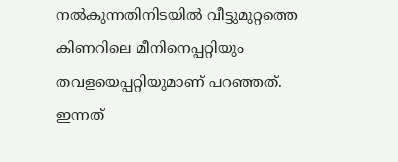നല്‍കുന്നതിനിടയില്‍ വീട്ടുമുറ്റത്തെ കിണറിലെ മീനിനെപ്പറ്റിയും തവളയെപ്പറ്റിയുമാണ് പറഞ്ഞത്. ഇന്നത്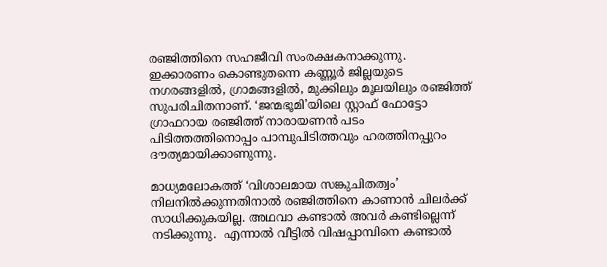രഞ്ജിത്തിനെ സഹജീവി സംരക്ഷകനാക്കുന്നു. ഇക്കാരണം കൊണ്ടുതന്നെ കണ്ണൂര്‍ ജില്ലയുടെ നഗരങ്ങളില്‍, ഗ്രാമങ്ങളില്‍, മുക്കിലും മൂലയിലും രഞ്ജിത്ത് സുപരിചിതനാണ്. ‘ജന്മഭൂമി’യിലെ സ്റ്റാഫ് ഫോട്ടോ ഗ്രാഫറായ രഞ്ജിത്ത് നാരായണന്‍ പടം പിടിത്തത്തിനൊപ്പം പാമ്പുപിടിത്തവും ഹരത്തിനപ്പുറം ദൗത്യമായിക്കാണുന്നു.

മാധ്യമലോകത്ത് ‘വിശാലമായ സങ്കുചിതത്വം’ നിലനില്‍ക്കുന്നതിനാല്‍ രഞ്ജിത്തിനെ കാണാന്‍ ചിലര്‍ക്ക് സാധിക്കുകയില്ല. അഥവാ കണ്ടാല്‍ അവര്‍ കണ്ടില്ലെന്ന് നടിക്കുന്നു.  എന്നാല്‍ വീട്ടില്‍ വിഷപ്പാമ്പിനെ കണ്ടാല്‍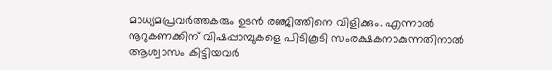മാധ്യമപ്രവര്‍ത്തകരും ഉടന്‍ രഞ്ജിത്തിനെ വിളിക്കും. എന്നാല്‍ നൂറുകണക്കിന് വിഷപ്പാമ്പുകളെ പിടികൂടി സംരക്ഷകനാകുന്നതിനാല്‍ ആശ്വാസം കിട്ടിയവര്‍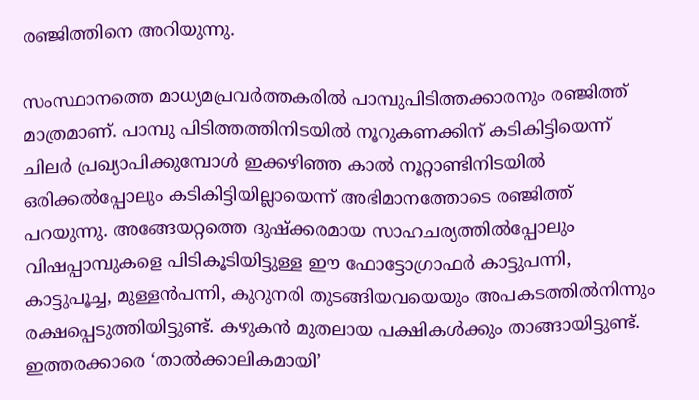രഞ്ജിത്തിനെ അറിയുന്നു.

സംസ്ഥാനത്തെ മാധ്യമപ്രവര്‍ത്തകരില്‍ പാമ്പുപിടിത്തക്കാരനും രഞ്ജിത്ത് മാത്രമാണ്. പാമ്പു പിടിത്തത്തിനിടയില്‍ നൂറുകണക്കിന് കടികിട്ടിയെന്ന് ചിലര്‍ പ്രഖ്യാപിക്കുമ്പോള്‍ ഇക്കഴിഞ്ഞ കാല്‍ നൂറ്റാണ്ടിനിടയില്‍ ഒരിക്കല്‍പ്പോലും കടികിട്ടിയില്ലായെന്ന് അഭിമാനത്തോടെ രഞ്ജിത്ത് പറയുന്നു. അങ്ങേയറ്റത്തെ ദുഷ്‌ക്കരമായ സാഹചര്യത്തില്‍പ്പോലും വിഷപ്പാമ്പുകളെ പിടികൂടിയിട്ടുള്ള ഈ ഫോട്ടോഗ്രാഫര്‍ കാട്ടുപന്നി, കാട്ടുപൂച്ച, മുള്ളന്‍പന്നി, കുറുനരി തുടങ്ങിയവയെയും അപകടത്തില്‍നിന്നും രക്ഷപ്പെടുത്തിയിട്ടുണ്ട്. കഴുകന്‍ മുതലായ പക്ഷികള്‍ക്കും താങ്ങായിട്ടുണ്ട്. ഇത്തരക്കാരെ ‘താല്‍ക്കാലികമായി’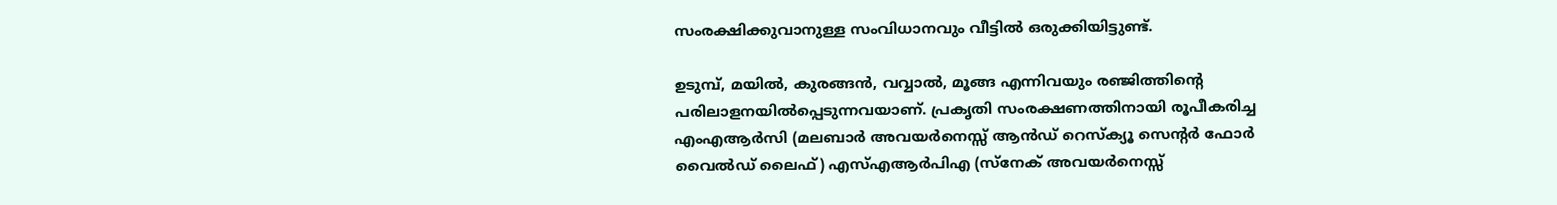സംരക്ഷിക്കുവാനുള്ള സംവിധാനവും വീട്ടില്‍ ഒരുക്കിയിട്ടുണ്ട്.

ഉടുമ്പ്, മയില്‍, കുരങ്ങന്‍, വവ്വാല്‍, മൂങ്ങ എന്നിവയും രഞ്ജിത്തിന്റെ പരിലാളനയില്‍പ്പെടുന്നവയാണ്. പ്രകൃതി സംരക്ഷണത്തിനായി രൂപീകരിച്ച എംഎആര്‍സി (മലബാര്‍ അവയര്‍നെസ്സ് ആന്‍ഡ് റെസ്‌ക്യൂ സെന്റര്‍ ഫോര്‍ വൈല്‍ഡ് ലൈഫ്) എസ്എആര്‍പിഎ (സ്‌നേക് അവയര്‍നെസ്സ്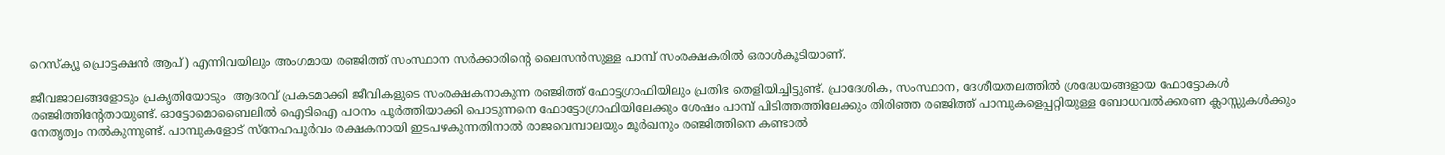റെസ്‌ക്യൂ പ്രൊട്ടക്ഷന്‍ ആപ്) എന്നിവയിലും അംഗമായ രഞ്ജിത്ത് സംസ്ഥാന സര്‍ക്കാരിന്റെ ലൈസന്‍സുള്ള പാമ്പ് സംരക്ഷകരില്‍ ഒരാള്‍കൂടിയാണ്.

ജീവജാലങ്ങളോടും പ്രകൃതിയോടും  ആദരവ് പ്രകടമാക്കി ജീവികളുടെ സംരക്ഷകനാകുന്ന രഞ്ജിത്ത് ഫോട്ടഗ്രാഫിയിലും പ്രതിഭ തെളിയിച്ചിട്ടുണ്ട്. പ്രാദേശിക, സംസ്ഥാന, ദേശീയതലത്തില്‍ ശ്രദ്ധേയങ്ങളായ ഫോട്ടോകള്‍ രഞ്ജിത്തിന്റേതായുണ്ട്. ഓട്ടോമൊബൈലില്‍ ഐടിഐ പഠനം പൂര്‍ത്തിയാക്കി പൊടുന്നനെ ഫോട്ടോഗ്രാഫിയിലേക്കും ശേഷം പാമ്പ് പിടിത്തത്തിലേക്കും തിരിഞ്ഞ രഞ്ജിത്ത് പാമ്പുകളെപ്പറ്റിയുള്ള ബോധവല്‍ക്കരണ ക്ലാസ്സുകള്‍ക്കും നേതൃത്വം നല്‍കുന്നുണ്ട്. പാമ്പുകളോട് സ്‌നേഹപൂര്‍വം രക്ഷകനായി ഇടപഴകുന്നതിനാല്‍ രാജവെമ്പാലയും മൂര്‍ഖനും രഞ്ജിത്തിനെ കണ്ടാല്‍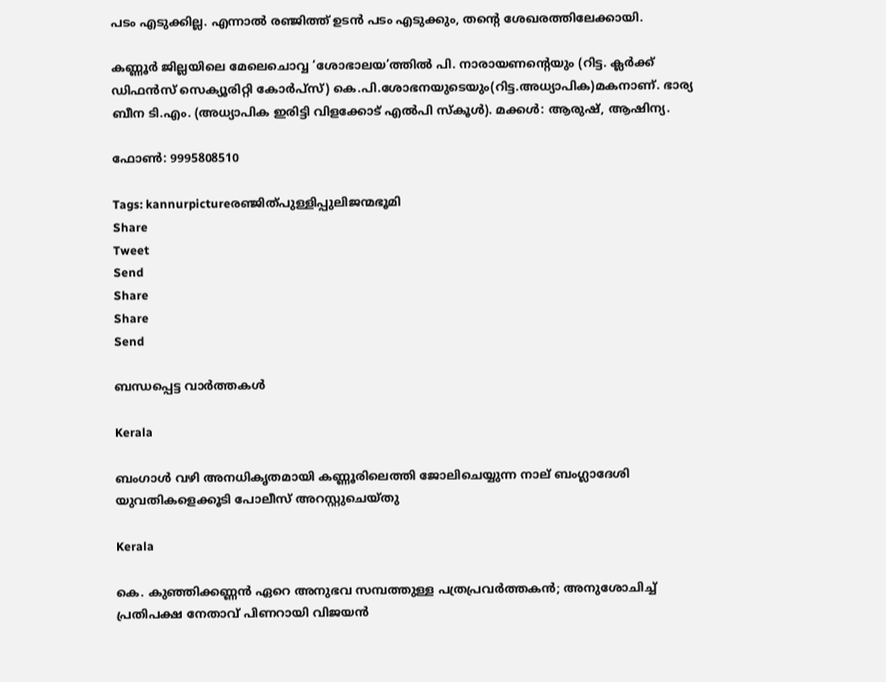പടം എടുക്കില്ല. എന്നാല്‍ രഞ്ജിത്ത് ഉടന്‍ പടം എടുക്കും, തന്റെ ശേഖരത്തിലേക്കായി.

കണ്ണൂര്‍ ജില്ലയിലെ മേലെചൊവ്വ ‘ശോഭാലയ’ത്തില്‍ പി. നാരായണന്റെയും (റിട്ട. ക്ലര്‍ക്ക് ഡിഫന്‍സ് സെക്യൂരിറ്റി കോര്‍പ്‌സ്) കെ.പി.ശോഭനയുടെയും(റിട്ട.അധ്യാപിക)മകനാണ്. ഭാര്യ ബീന ടി.എം. (അധ്യാപിക ഇരിട്ടി വിളക്കോട് എല്‍പി സ്‌കൂള്‍). മക്കള്‍: ആരുഷ്, ആഷിന്യ.

ഫോണ്‍: 9995808510

Tags: kannurpictureരഞ്ജിത്പുള്ളിപ്പുലിജന്മഭൂമി
Share
Tweet
Send
Share
Share
Send

ബന്ധപ്പെട്ട വാര്‍ത്തകള്‍

Kerala

ബംഗാൾ വഴി അനധികൃതമായി കണ്ണൂരിലെത്തി ജോലിചെയ്യുന്ന നാല് ബംഗ്ലാദേശി യുവതികളെക്കൂടി പോലീസ് അറസ്റ്റുചെയ്തു

Kerala

കെ. കുഞ്ഞിക്കണ്ണൻ ഏറെ അനുഭവ സമ്പത്തുള്ള പത്രപ്രവർത്തകൻ; അനുശോചിച്ച് പ്രതിപക്ഷ നേതാവ് പിണറായി വിജയൻ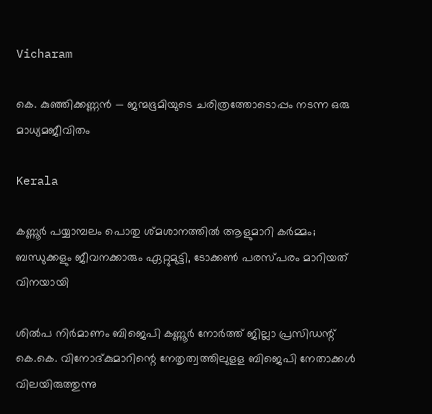Vicharam

കെ. കുഞ്ഞിക്കണ്ണൻ — ജന്മഭൂമിയുടെ ചരിത്രത്തോടൊപ്പം നടന്ന ഒരു മാധ്യമജീവിതം

Kerala

കണ്ണൂർ പയ്യാമ്പലം പൊതു ശ്മശാനത്തിൽ ആളുമാറി കർമ്മം; ബന്ധുക്കളും ജീവനക്കാരും ഏറ്റുമുട്ടി, ടോക്കൺ പരസ്പരം മാറിയത് വിനയായി

ശില്‍പ നിര്‍മാണം ബിജെപി കണ്ണൂര്‍ നോര്‍ത്ത് ജില്ലാ പ്രസിഡന്റ് കെ.കെ. വിനോദ്കുമാറിന്റെ നേതൃത്വത്തിലുളള ബിജെപി നേതാക്കള്‍ വിലയിരുത്തുന്നു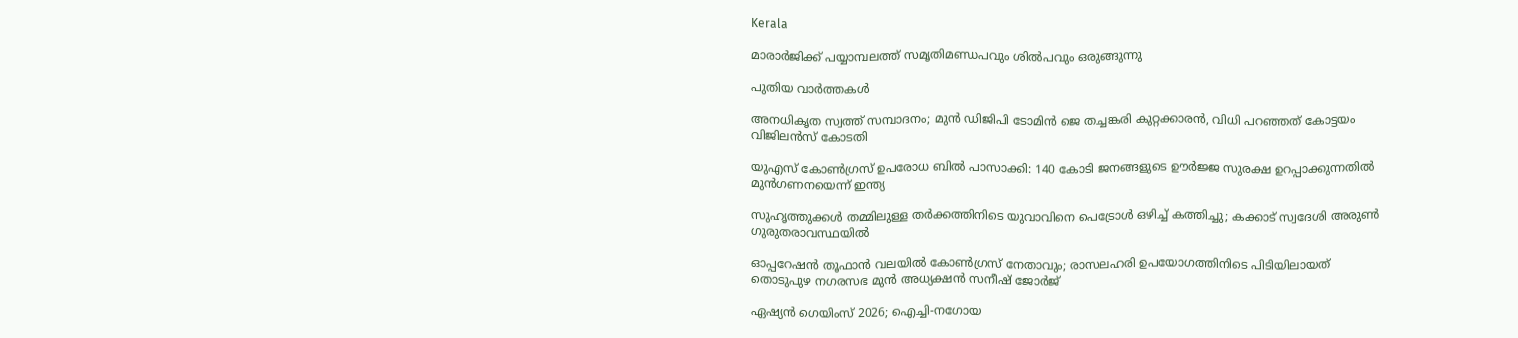Kerala

മാരാര്‍ജിക്ക് പയ്യാമ്പലത്ത് സമൃതിമണ്ഡപവും ശില്‍പവും ഒരുങ്ങുന്നു

പുതിയ വാര്‍ത്തകള്‍

അനധികൃത സ്വത്ത് സമ്പാദനം; മുൻ ഡിജിപി ടോമിൻ ജെ തച്ചങ്കരി കുറ്റക്കാരൻ, വിധി പറഞ്ഞത് കോട്ടയം വിജിലൻസ് കോടതി

യുഎസ് കോൺഗ്രസ് ഉപരോധ ബിൽ പാസാക്കി: 140 കോടി ജനങ്ങളുടെ ഊർജ്ജ സുരക്ഷ ഉറപ്പാക്കുന്നതിൽ മുൻഗണനയെന്ന് ഇന്ത്യ

സുഹൃത്തുക്കള്‍ തമ്മിലുള്ള തര്‍ക്കത്തിനിടെ യുവാവിനെ പെട്രോൾ ഒഴിച്ച് കത്തിച്ചു; കക്കാട് സ്വദേശി അരുണ്‍ ഗുരുതരാവസ്ഥയിൽ

ഓപ്പറേഷൻ തൂഫാൻ വലയിൽ കോൺഗ്രസ് നേതാവും; രാസലഹരി ഉപയോഗത്തിനിടെ പിടിയിലായത് തൊടുപുഴ നഗരസഭ മുൻ അധ്യക്ഷൻ സനീഷ് ജോർജ്

ഏഷ്യന്‍ ഗെയിംസ് 2026; ഐച്ചി-നഗോയ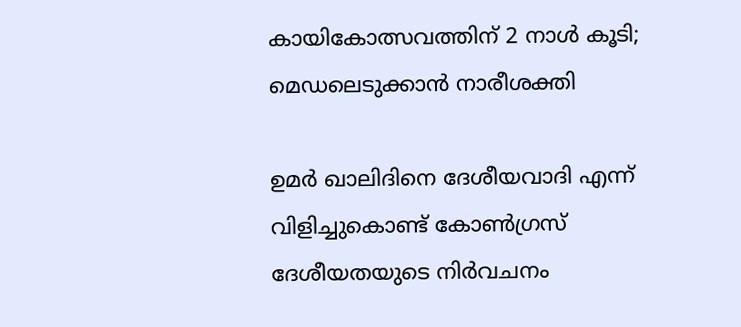കായികോത്സവത്തിന് 2 നാള്‍ കൂടി; മെഡലെടുക്കാന്‍ നാരീശക്തി

ഉമർ ഖാലിദിനെ ദേശീയവാദി എന്ന് വിളിച്ചുകൊണ്ട് കോൺഗ്രസ് ദേശീയതയുടെ നിർവചനം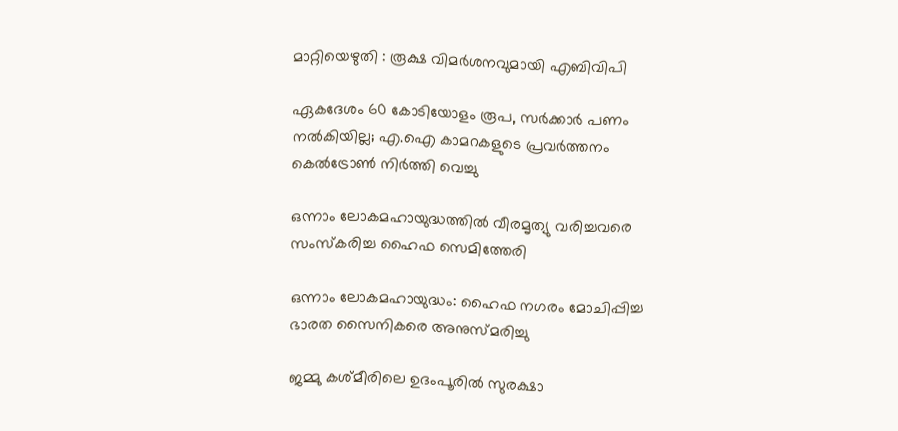മാറ്റിയെഴുതി : രൂക്ഷ വിമർശനവുമായി എബിവിപി

ഏകദേശം 60 കോടിയോളം രൂപ, സര്‍ക്കാര്‍ പണം നല്‍കിയില്ല; എ.ഐ കാമറകളുടെ പ്രവര്‍ത്തനം കെല്‍ട്രോണ്‍ നിര്‍ത്തി വെച്ചു

ഒന്നാം ലോകമഹായുദ്ധത്തില്‍ വീരമൃത്യു വരിച്ചവരെ സംസ്‌കരിച്ച ഹൈഫ സെമിത്തേരി

ഒന്നാം ലോകമഹായുദ്ധം: ഹൈഫ നഗരം മോചിപ്പിച്ച ഭാരത സൈനികരെ അനുസ്മരിച്ചു

ജമ്മു കശ്മീരിലെ ഉദംപൂരിൽ സുരക്ഷാ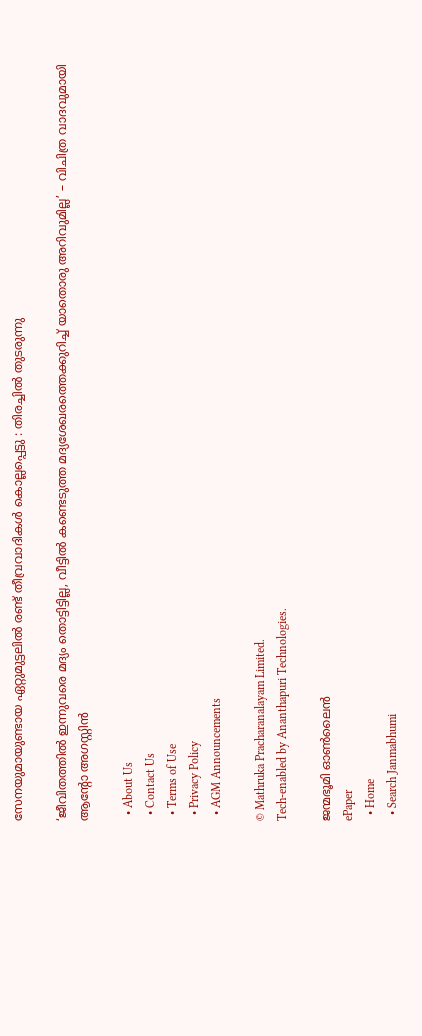സേനയുമായുണ്ടായ ഏറ്റുമുട്ടലിൽ രണ്ട് തീവ്രവാദികൾ കൊല്ലപ്പെട്ടു : തിരച്ചിൽ തുടരുന്നു

‘ജീവിതത്തിൽ ഇന്നുവരെ മദ്യം തൊട്ടിട്ടില്ല, വീട്ടിൽ കണ്ടെടുത്ത മദ്യശേഖരത്തെക്കുറിച്ച് യാതൊരു അറിവുമില്ല’ – വിചിത്ര വാദവുമായി ആന്റോ അഗസ്റ്റിൻ

  • About Us
  • Contact Us
  • Terms of Use
  • Privacy Policy
  • AGM Announcements

© Mathruka Pracharanalayam Limited.
Tech-enabled by Ananthapuri Technologies.

ജന്മഭൂമി ഓണ്‍ലൈന്‍
ePaper
  • Home
  • Search Janmabhumi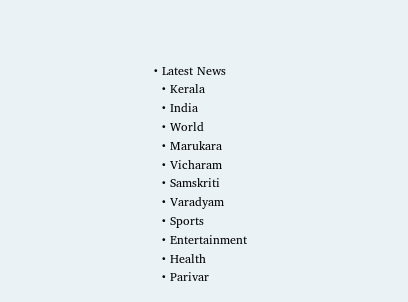• Latest News
  • Kerala
  • India
  • World
  • Marukara
  • Vicharam
  • Samskriti
  • Varadyam
  • Sports
  • Entertainment
  • Health
  • Parivar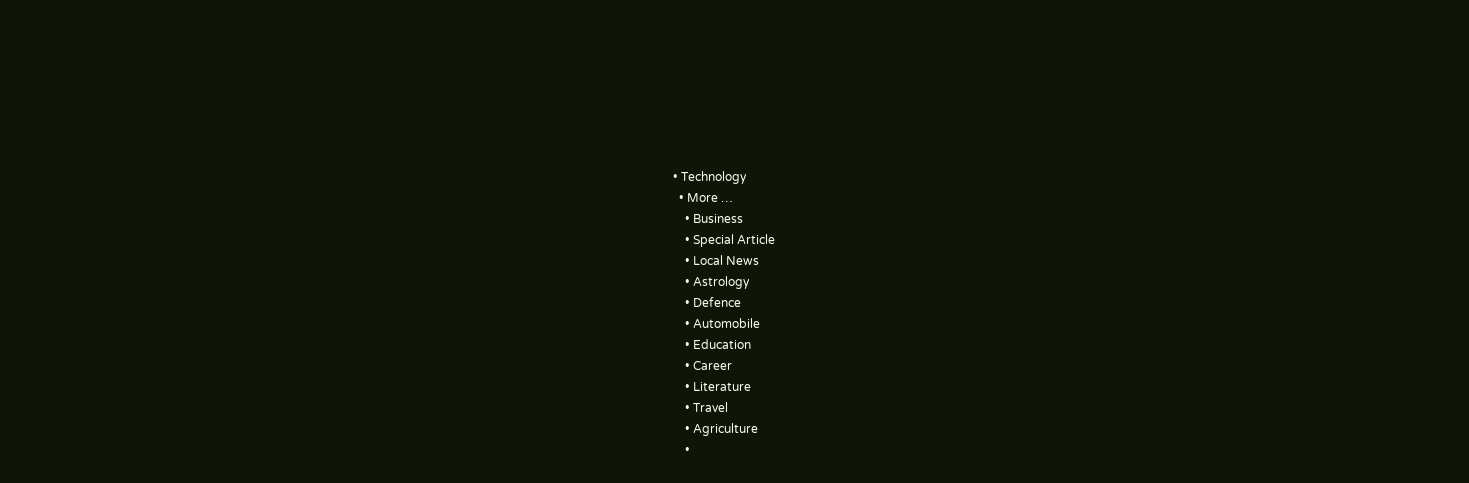• Technology
  • More …
    • Business
    • Special Article
    • Local News
    • Astrology
    • Defence
    • Automobile
    • Education
    • Career
    • Literature
    • Travel
    • Agriculture
    •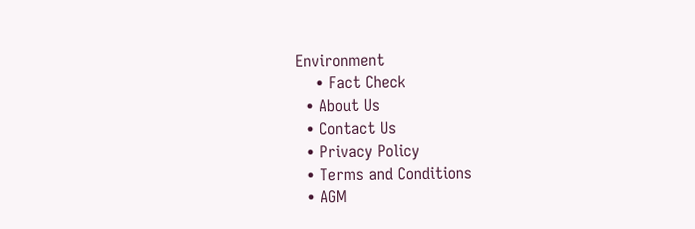Environment
    • Fact Check
  • About Us
  • Contact Us
  • Privacy Policy
  • Terms and Conditions
  • AGM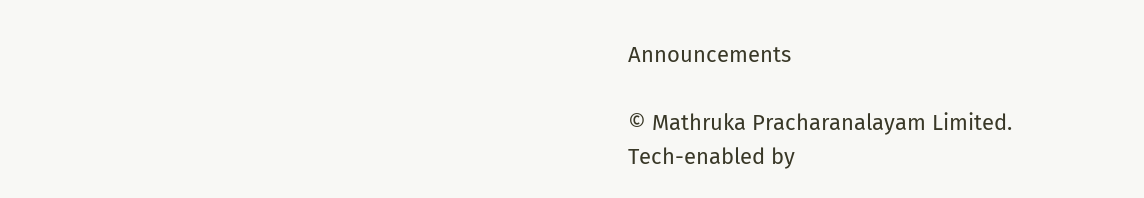Announcements

© Mathruka Pracharanalayam Limited.
Tech-enabled by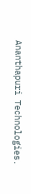Ananthapuri Technologies.